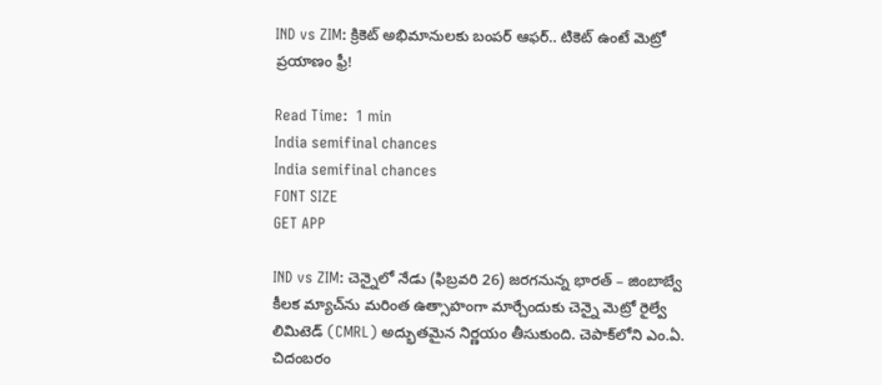IND vs ZIM: క్రికెట్ అభిమానులకు బంపర్ ఆఫర్.. టికెట్ ఉంటే మెట్రో ప్రయాణం ఫ్రీ!

Read Time:  1 min
India semifinal chances
India semifinal chances
FONT SIZE
GET APP

IND vs ZIM: చెన్నైలో నేడు (ఫిబ్రవరి 26) జరగనున్న భారత్ – జింబాబ్వే కీలక మ్యాచ్‌ను మరింత ఉత్సాహంగా మార్చేందుకు చెన్నై మెట్రో రైల్వే లిమిటెడ్ (CMRL) అద్భుతమైన నిర్ణయం తీసుకుంది. చెపాక్‌లోని ఎం.ఏ. చిదంబరం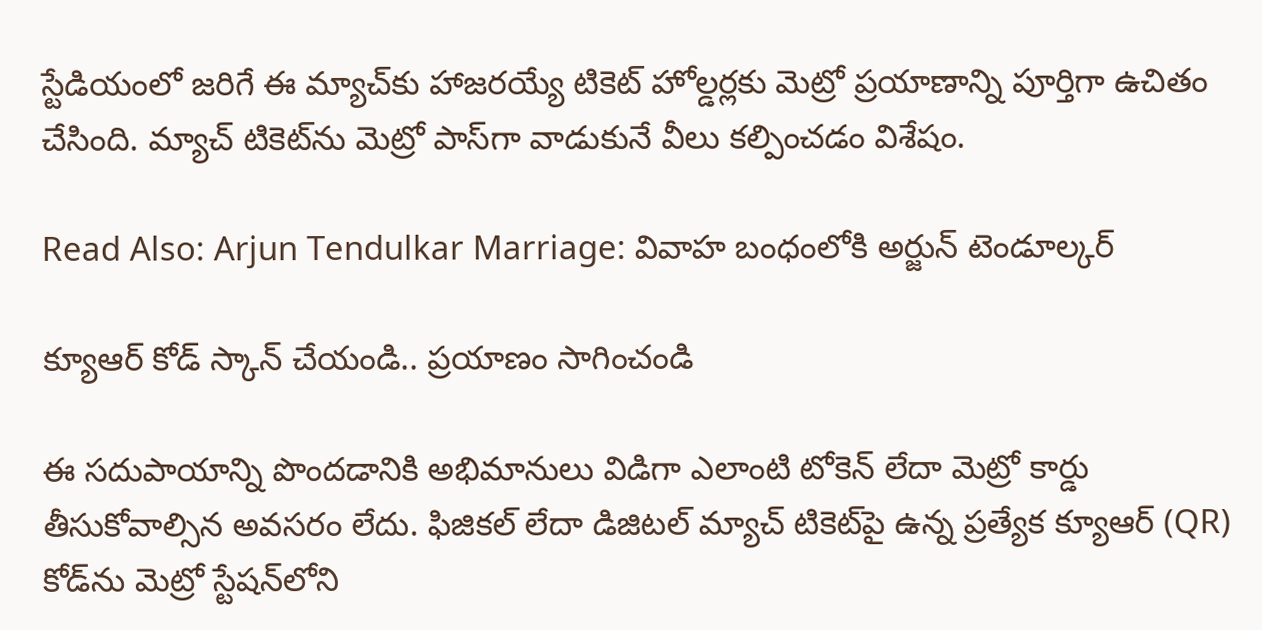స్టేడియంలో జరిగే ఈ మ్యాచ్‌కు హాజరయ్యే టికెట్ హోల్డర్లకు మెట్రో ప్రయాణాన్ని పూర్తిగా ఉచితం చేసింది. మ్యాచ్ టికెట్‌ను మెట్రో పాస్‌గా వాడుకునే వీలు కల్పించడం విశేషం.

Read Also: Arjun Tendulkar Marriage: వివాహ బంధంలోకి అర్జున్ టెండూల్కర్

క్యూఆర్ కోడ్ స్కాన్ చేయండి.. ప్రయాణం సాగించండి

ఈ సదుపాయాన్ని పొందడానికి అభిమానులు విడిగా ఎలాంటి టోకెన్ లేదా మెట్రో కార్డు తీసుకోవాల్సిన అవసరం లేదు. ఫిజికల్ లేదా డిజిటల్ మ్యాచ్ టికెట్‌పై ఉన్న ప్రత్యేక క్యూఆర్ (QR) కోడ్‌ను మెట్రో స్టేషన్‌లోని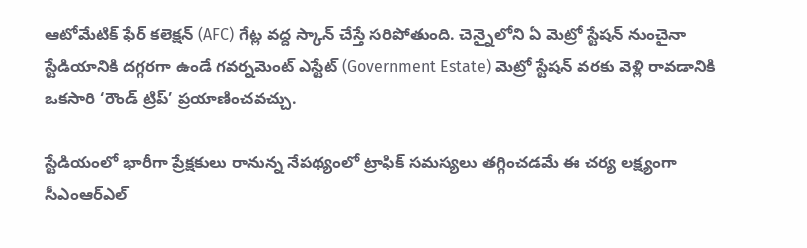ఆటోమేటిక్ ఫేర్ కలెక్షన్ (AFC) గేట్ల వద్ద స్కాన్ చేస్తే సరిపోతుంది. చెన్నైలోని ఏ మెట్రో స్టేషన్ నుంచైనా స్టేడియానికి దగ్గరగా ఉండే గవర్నమెంట్ ఎస్టేట్ (Government Estate) మెట్రో స్టేషన్ వరకు వెళ్లి రావడానికి ఒకసారి ‘రౌండ్ ట్రిప్’ ప్రయాణించవచ్చు.

స్టేడియంలో భారీగా ప్రేక్షకులు రానున్న నేపథ్యంలో ట్రాఫిక్ సమస్యలు తగ్గించడమే ఈ చర్య లక్ష్యంగా సీఎంఆర్‌ఎల్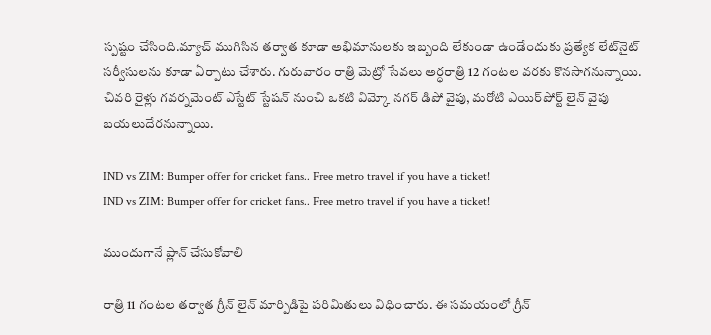స్పష్టం చేసింది.మ్యాచ్ ముగిసిన తర్వాత కూడా అభిమానులకు ఇబ్బంది లేకుండా ఉండేందుకు ప్రత్యేక లేట్‌నైట్ సర్వీసులను కూడా ఏర్పాటు చేశారు. గురువారం రాత్రి మెట్రో సేవలు అర్ధరాత్రి 12 గంటల వరకు కొనసాగనున్నాయి. చివరి రైళ్లు గవర్నమెంట్ ఎస్టేట్ స్టేషన్ నుంచి ఒకటి విమ్కో నగర్ డిపో వైపు, మరోటి ఎయిర్‌పోర్ట్ లైన్ వైపు బయలుదేరనున్నాయి.

IND vs ZIM: Bumper offer for cricket fans.. Free metro travel if you have a ticket!
IND vs ZIM: Bumper offer for cricket fans.. Free metro travel if you have a ticket!

ముందుగానే ప్లాన్ చేసుకోవాలి

రాత్రి 11 గంటల తర్వాత గ్రీన్ లైన్ మార్పిడిపై పరిమితులు విధించారు. ఈ సమయంలో గ్రీన్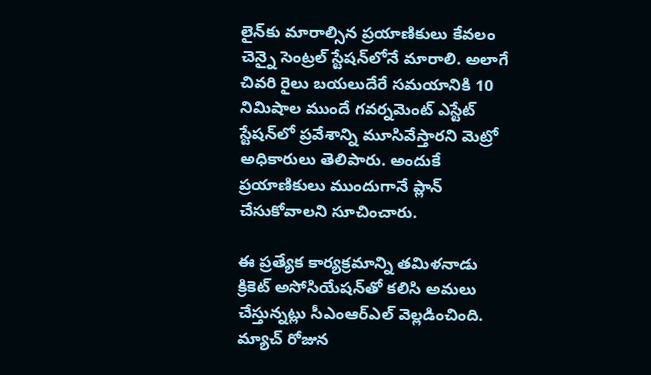లైన్‌కు మారాల్సిన ప్రయాణికులు కేవలం చెన్నై సెంట్రల్ స్టేషన్‌లోనే మారాలి. అలాగే చివరి రైలు బయలుదేరే సమయానికి 10 నిమిషాల ముందే గవర్నమెంట్ ఎస్టేట్ స్టేషన్‌లో ప్రవేశాన్ని మూసివేస్తారని మెట్రో అధికారులు తెలిపారు. అందుకే ప్రయాణికులు ముందుగానే ప్లాన్ చేసుకోవాలని సూచించారు.

ఈ ప్రత్యేక కార్యక్రమాన్ని తమిళనాడు క్రికెట్‌ అసోసియేషన్‌తో కలిసి అమలు చేస్తున్నట్లు సీఎంఆర్‌ఎల్ వెల్లడించింది. మ్యాచ్ రోజున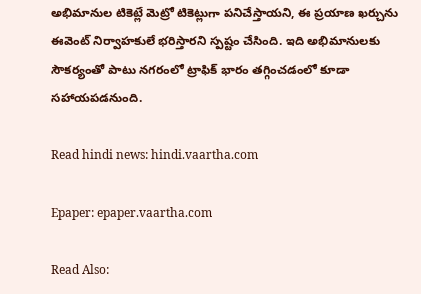అభిమానుల టికెట్లే మెట్రో టికెట్లుగా పనిచేస్తాయని, ఈ ప్రయాణ ఖర్చును ఈవెంట్ నిర్వాహకులే భరిస్తారని స్పష్టం చేసింది. ఇది అభిమానులకు సౌకర్యంతో పాటు నగరంలో ట్రాఫిక్ భారం తగ్గించడంలో కూడా సహాయపడనుంది.

Read hindi news: hindi.vaartha.com

Epaper: epaper.vaartha.com

Read Also: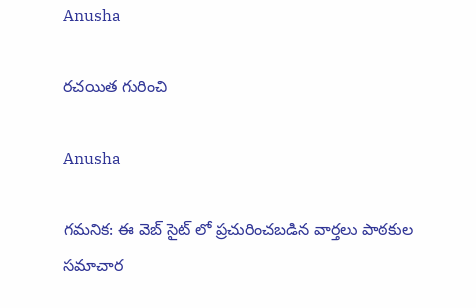Anusha

రచయిత గురించి

Anusha

గమనిక: ఈ వెబ్ సైట్ లో ప్రచురించబడిన వార్తలు పాఠకుల సమాచార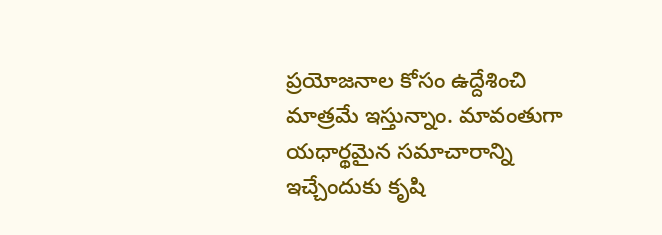ప్రయోజనాల కోసం ఉద్దేశించి మాత్రమే ఇస్తున్నాం. మావంతుగా యధార్థమైన సమాచారాన్ని ఇచ్చేందుకు కృషి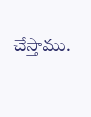చేస్తాము.